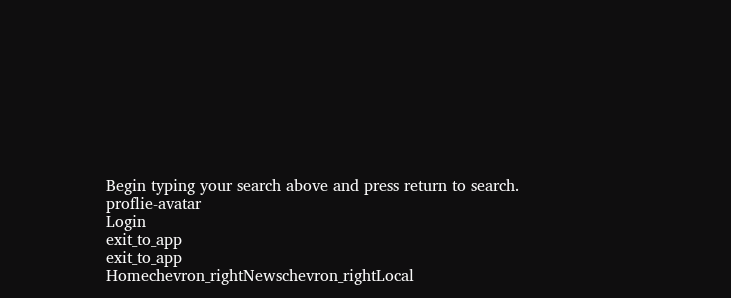Begin typing your search above and press return to search.
proflie-avatar
Login
exit_to_app
exit_to_app
Homechevron_rightNewschevron_rightLocal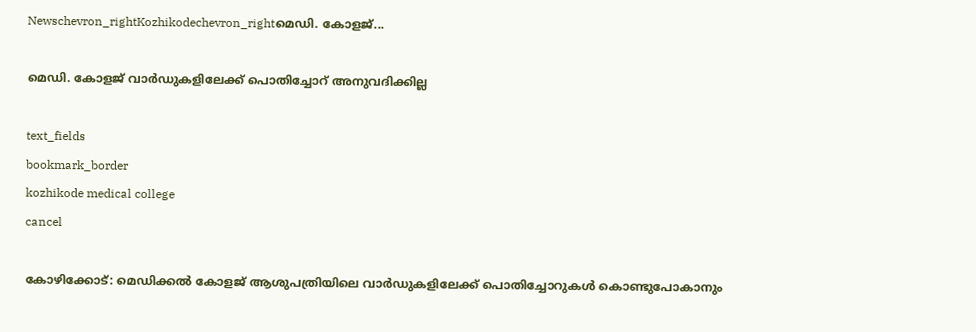Newschevron_rightKozhikodechevron_rightമെഡി. കോളജ്...

മെഡി. കോളജ് വാർഡുകളിലേക്ക് പൊതിച്ചോറ് അനുവദിക്കില്ല

text_fields
bookmark_border
kozhikode medical college
cancel

കോഴിക്കോട്: മെഡിക്കൽ കോളജ് ആശുപത്രിയിലെ വാർഡുകളിലേക്ക് പൊതിച്ചോറുകൾ കൊണ്ടുപോകാനും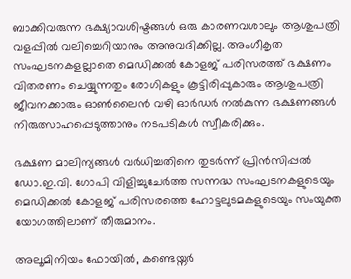ബാക്കിവരുന്ന ഭക്ഷ്യാവശിഷ്ടങ്ങൾ ഒരു കാരണവശാലും ആശുപത്രി വളപ്പിൽ വലിച്ചെറിയാനും അനുവദിക്കില്ല. അംഗീകൃത സംഘടനകളല്ലാതെ മെഡിക്കൽ കോളജ് പരിസരത്ത് ഭക്ഷണം വിതരണം ചെയ്യുന്നതും രോഗികളും കൂട്ടിരിപ്പുകാരും ആശുപത്രി ജീവനക്കാരും ഓൺലൈൻ വഴി ഓർഡർ നൽകുന്ന ഭക്ഷണങ്ങൾ നിരുത്സാഹപ്പെടുത്താനും നടപടികൾ സ്വീകരിക്കും.

ഭക്ഷണ മാലിന്യങ്ങൾ വർധിച്ചതിനെ തുടർന്ന് പ്രിൻസിപ്പൽ ഡോ.ഇ.വി. ഗോപി വിളിച്ചുചേർത്ത സന്നദ്ധ സംഘടനകളുടെയും മെഡിക്കൽ കോളജ് പരിസരത്തെ ഹോട്ടലുടമകളുടെയും സംയുക്ത യോഗത്തിലാണ് തീരുമാനം.

അലൂമിനിയം ഫോയിൽ, കണ്ടെയ്നർ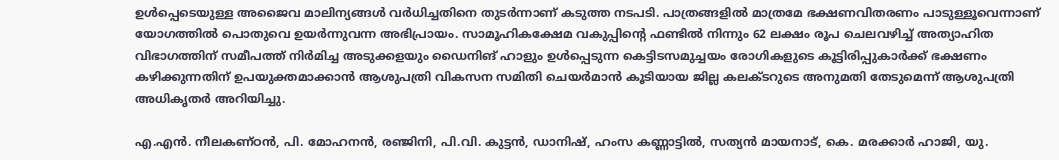ഉൾപ്പെടെയുള്ള അജൈവ മാലിന്യങ്ങൾ വർധിച്ചതിനെ തുടർന്നാണ് കടുത്ത നടപടി. പാത്രങ്ങളിൽ മാത്രമേ ഭക്ഷണവിതരണം പാടുള്ളൂവെന്നാണ് യോഗത്തിൽ പൊതുവെ ഉയർന്നുവന്ന അഭിപ്രായം. സാമൂഹികക്ഷേമ വകുപ്പിന്റെ ഫണ്ടിൽ നിന്നും 62 ലക്ഷം രൂപ ചെലവഴിച്ച് അത്യാഹിത വിഭാഗത്തിന് സമീപത്ത് നിർമിച്ച അടുക്കളയും ഡൈനിങ് ഹാളും ഉൾപ്പെടുന്ന കെട്ടിടസമുച്ചയം രോഗികളുടെ കൂട്ടിരിപ്പുകാർക്ക് ഭക്ഷണം കഴിക്കുന്നതിന് ഉപയുക്തമാക്കാൻ ആശുപത്രി വികസന സമിതി ചെയർമാൻ കൂടിയായ ജില്ല കലക്ടറുടെ അനുമതി തേടുമെന്ന് ആശുപത്രി അധികൃതർ അറിയിച്ചു.

എ.എൻ. നീലകണ്ഠൻ, പി. മോഹനൻ, രഞ്ജിനി, പി.വി. കുട്ടൻ, ഡാനിഷ്, ഹംസ കണ്ണാട്ടിൽ, സത്യൻ മായനാട്, കെ. മരക്കാർ ഹാജി, യു.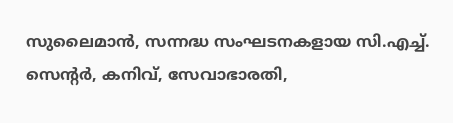സുലൈമാൻ, സന്നദ്ധ സംഘടനകളായ സി.എച്ച്. സെന്റർ, കനിവ്, സേവാഭാരതി,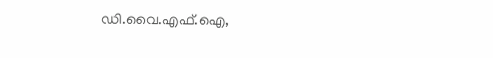ഡി.വൈ.എഫ്.ഐ,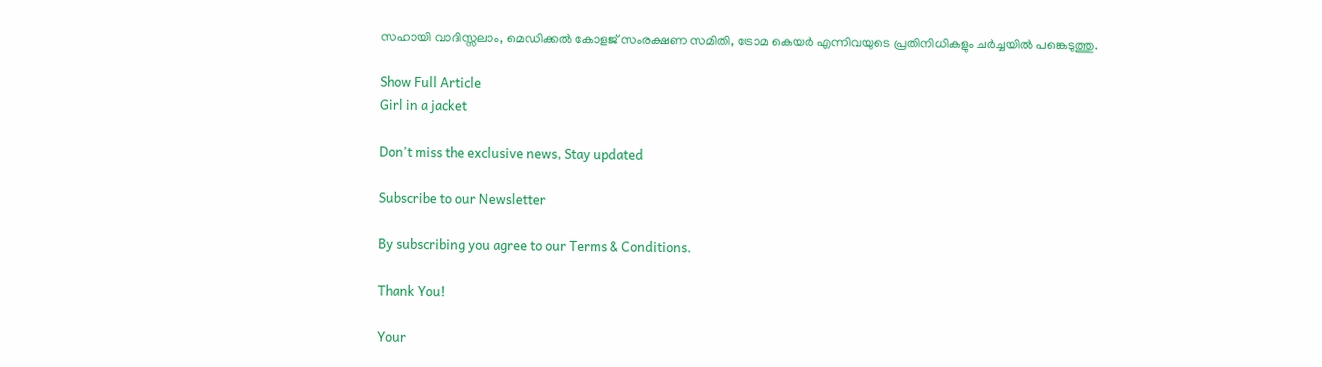സഹായി വാദിസ്സലാം, മെഡിക്കൽ കോളജ് സംരക്ഷണ സമിതി, ട്രോമ കെയർ എന്നിവയുടെ പ്രതിനിധികളും ചർച്ചയിൽ പങ്കെടുത്തു.

Show Full Article
Girl in a jacket

Don't miss the exclusive news, Stay updated

Subscribe to our Newsletter

By subscribing you agree to our Terms & Conditions.

Thank You!

Your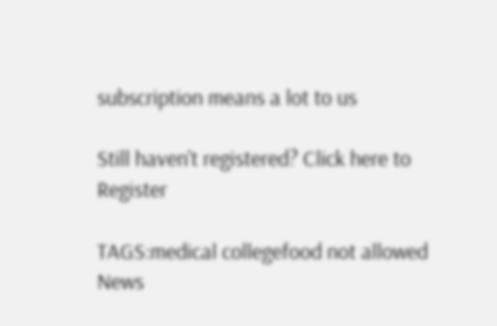subscription means a lot to us

Still haven't registered? Click here to Register

TAGS:medical collegefood not allowed
News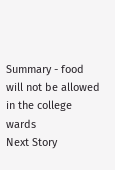Summary - food will not be allowed in the college wards
Next Story